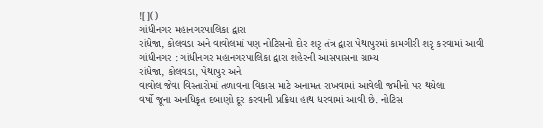![]()
ગાંધીનગર મહાનગરપાલિકા દ્વારા
રાંધેજા, કોલવડા અને વાવોલમાં પણ નોટિસનો દોર શરૃ તંત્ર દ્વારા પેથાપુરમાં કામગીરી શરૃ કરવામાં આવી
ગાંધીનગર : ગાંધીનગર મહાનગરપાલિકા દ્વારા શહેરની આસપાસના ગ્રામ્ય
રાંધેજા, કોલવડા, પેથાપુર અને
વાવોલ જેવા વિસ્તારોમાં તળાવના વિકાસ માટે અનામત રાખવામાં આવેલી જમીનો પર થયેલા
વર્ષો જૂના અનધિકૃત દબાણો દૂર કરવાની પ્રક્રિયા હાથ ધરવામાં આવી છે. નોટિસ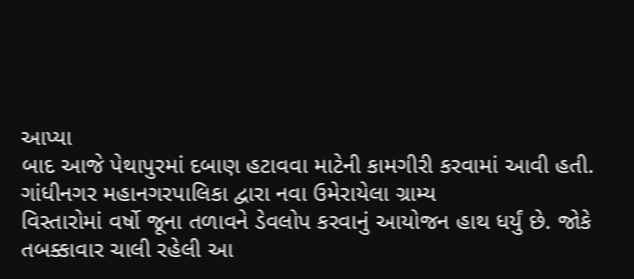આપ્યા
બાદ આજે પેથાપુરમાં દબાણ હટાવવા માટેની કામગીરી કરવામાં આવી હતી.
ગાંધીનગર મહાનગરપાલિકા દ્વારા નવા ઉમેરાયેલા ગ્રામ્ય
વિસ્તારોમાં વર્ષો જૂના તળાવને ડેવલોપ કરવાનું આયોજન હાથ ધર્યું છે. જોકે
તબક્કાવાર ચાલી રહેલી આ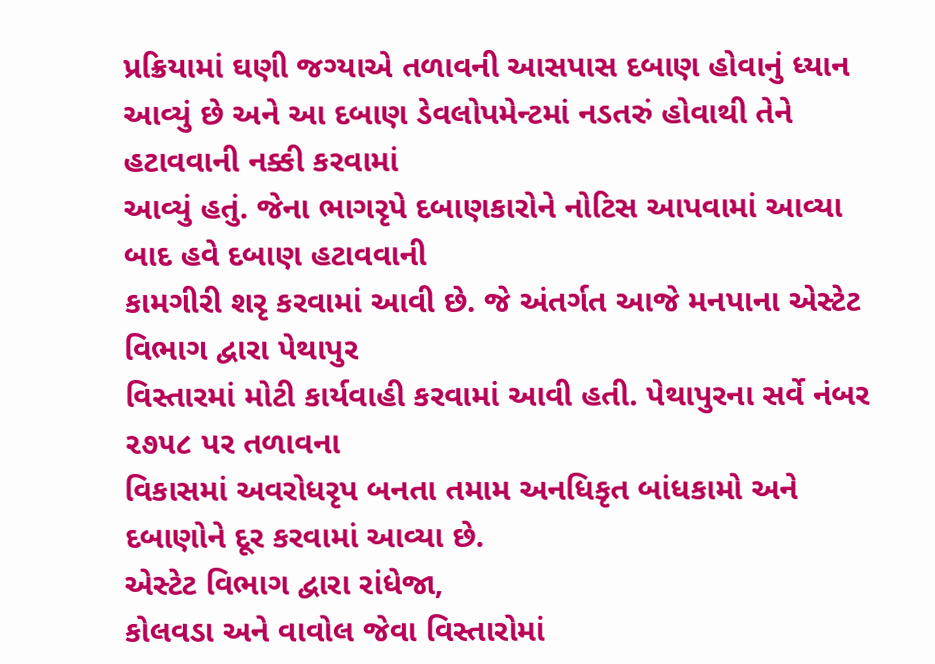પ્રક્રિયામાં ઘણી જગ્યાએ તળાવની આસપાસ દબાણ હોવાનું ધ્યાન
આવ્યું છે અને આ દબાણ ડેવલોપમેન્ટમાં નડતરું હોવાથી તેને હટાવવાની નક્કી કરવામાં
આવ્યું હતું. જેના ભાગરૃપે દબાણકારોને નોટિસ આપવામાં આવ્યા બાદ હવે દબાણ હટાવવાની
કામગીરી શરૃ કરવામાં આવી છે. જે અંતર્ગત આજે મનપાના એસ્ટેટ વિભાગ દ્વારા પેથાપુર
વિસ્તારમાં મોટી કાર્યવાહી કરવામાં આવી હતી. પેથાપુરના સર્વે નંબર ૨૭૫૮ પર તળાવના
વિકાસમાં અવરોધરૃપ બનતા તમામ અનધિકૃત બાંધકામો અને દબાણોને દૂર કરવામાં આવ્યા છે.
એસ્ટેટ વિભાગ દ્વારા રાંધેજા,
કોલવડા અને વાવોલ જેવા વિસ્તારોમાં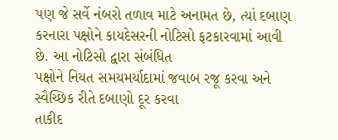પણ જે સર્વે નંબરો તળાવ માટે અનામત છે, ત્યાં દબાણ
કરનારા પક્ષોને કાયદેસરની નોટિસો ફટકારવામાં આવી છે. આ નોટિસો દ્વારા સંબંધિત
પક્ષોને નિયત સમયમર્યાદામાં જવાબ રજૂ કરવા અને સ્વૈચ્છિક રીતે દબાણો દૂર કરવા
તાકીદ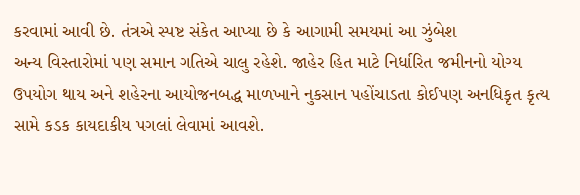કરવામાં આવી છે. તંત્રએ સ્પષ્ટ સંકેત આપ્યા છે કે આગામી સમયમાં આ ઝુંબેશ
અન્ય વિસ્તારોમાં પણ સમાન ગતિએ ચાલુ રહેશે. જાહેર હિત માટે નિર્ધારિત જમીનનો યોગ્ય
ઉપયોગ થાય અને શહેરના આયોજનબદ્ધ માળખાને નુકસાન પહોંચાડતા કોઈપણ અનધિકૃત કૃત્ય
સામે કડક કાયદાકીય પગલાં લેવામાં આવશે.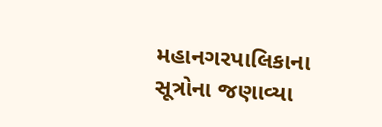મહાનગરપાલિકાના સૂત્રોના જણાવ્યા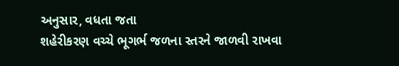અનુસાર, વધતા જતા
શહેરીકરણ વચ્ચે ભૂગર્ભ જળના સ્તરને જાળવી રાખવા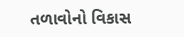તળાવોનો વિકાસ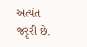અત્યંત જરૃરી છે.